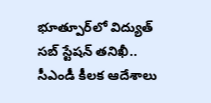భూత్పూర్‌లో విద్యుత్ సబ్ స్టేషన్ తనిఖీ.. సీఎండీ కీలక ఆదేశాలు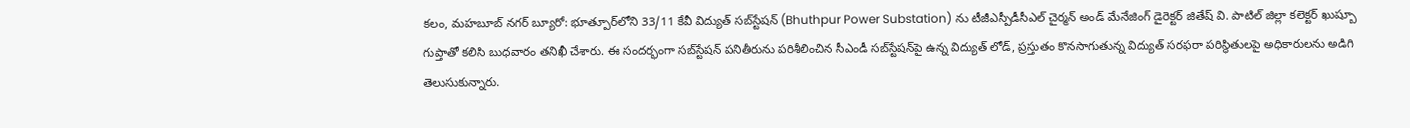కలం, మహబూబ్ నగర్ బ్యూరో: భూత్పూర్‌లోని 33/11 కేవీ విద్యుత్‌ సబ్‌స్టేషన్‌ (Bhuthpur Power Substation) ను టీజీఎస్పీడీసీఎల్‌ చైర్మన్‌ అండ్‌ మేనేజింగ్‌ డైరెక్టర్‌ జితేష్‌ వి. పాటిల్‌ జిల్లా కలెక్టర్‌ ఖుష్బూ గుప్తాతో కలిసి బుధవారం తనిఖీ చేశారు. ఈ సందర్భంగా సబ్‌స్టేషన్‌ పనితీరును పరిశీలించిన సీఎండీ సబ్‌స్టేషన్‌పై ఉన్న విద్యుత్‌ లోడ్‌, ప్రస్తుతం కొనసాగుతున్న విద్యుత్‌ సరఫరా పరిస్థితులపై అధికారులను అడిగి తెలుసుకున్నారు.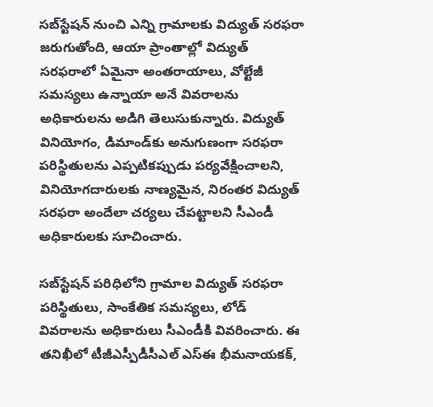సబ్‌స్టేషన్‌ నుంచి ఎన్ని గ్రామాలకు విద్యుత్‌ సరఫరా జరుగుతోంది, ఆయా ప్రాంతాల్లో విద్యుత్‌ సరఫరాలో ఏమైనా అంతరాయాలు, వోల్టేజీ సమస్యలు ఉన్నాయా అనే వివరాలను అధికారులను అడిగి తెలుసుకున్నారు. విద్యుత్‌ వినియోగం, డిమాండ్‌కు అనుగుణంగా సరఫరా పరిస్థితులను ఎప్పటికప్పుడు పర్యవేక్షించాలని, వినియోగదారులకు నాణ్యమైన, నిరంతర విద్యుత్‌ సరఫరా అందేలా చర్యలు చేపట్టాలని సీఎండీ అధికారులకు సూచించారు.

సబ్‌స్టేషన్‌ పరిధిలోని గ్రామాల విద్యుత్‌ సరఫరా పరిస్థితులు, సాంకేతిక సమస్యలు, లోడ్‌ వివరాలను అధికారులు సీఎండీకి వివరించారు. ఈ తనిఖీలో టీజీఎస్పీడీసీఎల్‌ ఎస్ఈ భీమనాయకక్,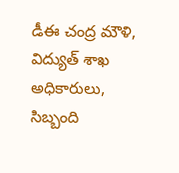డీఈ చంద్ర మౌళి, విద్యుత్‌ శాఖ అధికారులు, సిబ్బంది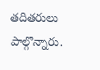తదితరులు పాల్గొన్నారు.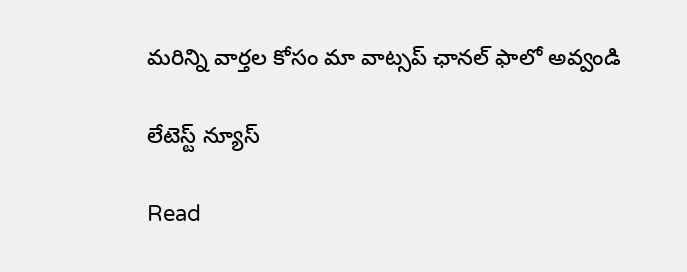మ‌రిన్ని వార్త‌ల కోసం మా వాట్స‌ప్ ఛాన‌ల్ ఫాలో అవ్వండి

లేటెస్ట్ న్యూస్‌

Read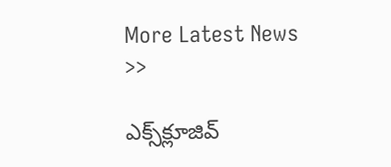More Latest News >>

ఎక్స్‌క్లూజివ్‌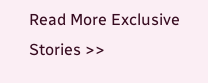Read More Exclusive Stories >>